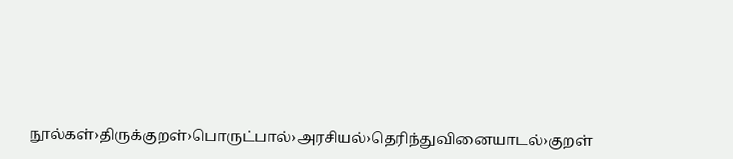நூல்கள்›திருக்குறள்›பொருட்பால்›அரசியல்›தெரிந்துவினையாடல்›குறள்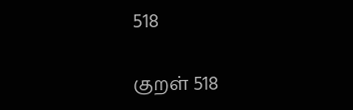518

குறள் 518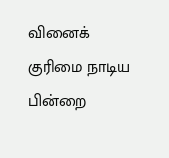வினைக் குரிமை நாடிய பின்றை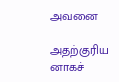அவனை

அதற்குரிய னாகச்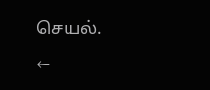செயல்.

←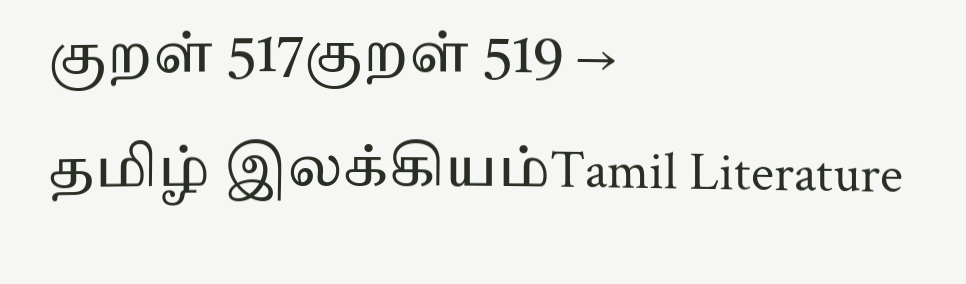குறள் 517குறள் 519 →
தமிழ் இலக்கியம்Tamil Literature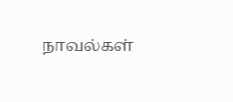நாவல்கள்